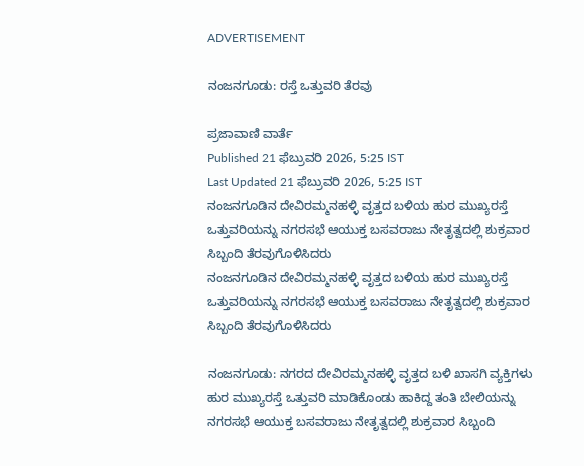ADVERTISEMENT

ನಂಜನಗೂಡು: ರಸ್ತೆ ಒತ್ತುವರಿ ತೆರವು

ಪ್ರಜಾವಾಣಿ ವಾರ್ತೆ
Published 21 ಫೆಬ್ರುವರಿ 2026, 5:25 IST
Last Updated 21 ಫೆಬ್ರುವರಿ 2026, 5:25 IST
ನಂಜನಗೂಡಿನ ದೇವಿರಮ್ಮನಹಳ್ಳಿ ವೃತ್ತದ ಬಳಿಯ ಹುರ ಮುಖ್ಯರಸ್ತೆ ಒತ್ತುವರಿಯನ್ನು ನಗರಸಭೆ ಆಯುಕ್ತ ಬಸವರಾಜು ನೇತೃತ್ವದಲ್ಲಿ ಶುಕ್ರವಾರ ಸಿಬ್ಬಂದಿ ತೆರವುಗೊಳಿಸಿದರು
ನಂಜನಗೂಡಿನ ದೇವಿರಮ್ಮನಹಳ್ಳಿ ವೃತ್ತದ ಬಳಿಯ ಹುರ ಮುಖ್ಯರಸ್ತೆ ಒತ್ತುವರಿಯನ್ನು ನಗರಸಭೆ ಆಯುಕ್ತ ಬಸವರಾಜು ನೇತೃತ್ವದಲ್ಲಿ ಶುಕ್ರವಾರ ಸಿಬ್ಬಂದಿ ತೆರವುಗೊಳಿಸಿದರು

ನಂಜನಗೂಡು: ನಗರದ ದೇವಿರಮ್ಮನಹಳ್ಳಿ ವೃತ್ತದ ಬಳಿ ಖಾಸಗಿ ವ್ಯಕ್ತಿಗಳು ಹುರ ಮುಖ್ಯರಸ್ತೆ ಒತ್ತುವರಿ ಮಾಡಿಕೊಂಡು ಹಾಕಿದ್ದ ತಂತಿ ಬೇಲಿಯನ್ನು ನಗರಸಭೆ ಆಯುಕ್ತ ಬಸವರಾಜು ನೇತೃತ್ವದಲ್ಲಿ ಶುಕ್ರವಾರ ಸಿಬ್ಬಂದಿ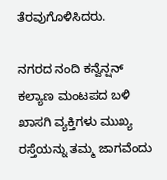ತೆರವುಗೊಳಿಸಿದರು.

ನಗರದ ನಂದಿ ಕನ್ವೆನ್ಷನ್ ಕಲ್ಯಾಣ ಮಂಟಪದ ಬಳಿ ಖಾಸಗಿ ವ್ಯಕ್ತಿಗಳು ಮುಖ್ಯ ರಸ್ತೆಯನ್ನು ತಮ್ಮ ಜಾಗವೆಂದು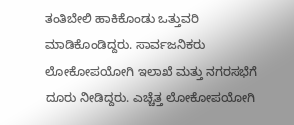ತಂತಿಬೇಲಿ ಹಾಕಿಕೊಂಡು ಒತ್ತುವರಿ ಮಾಡಿಕೊಂಡಿದ್ದರು. ಸಾರ್ವಜನಿಕರು ಲೋಕೋಪಯೋಗಿ ಇಲಾಖೆ ಮತ್ತು ನಗರಸಭೆಗೆ ದೂರು ನೀಡಿದ್ದರು. ಎಚ್ಚೆತ್ತ ಲೋಕೋಪಯೋಗಿ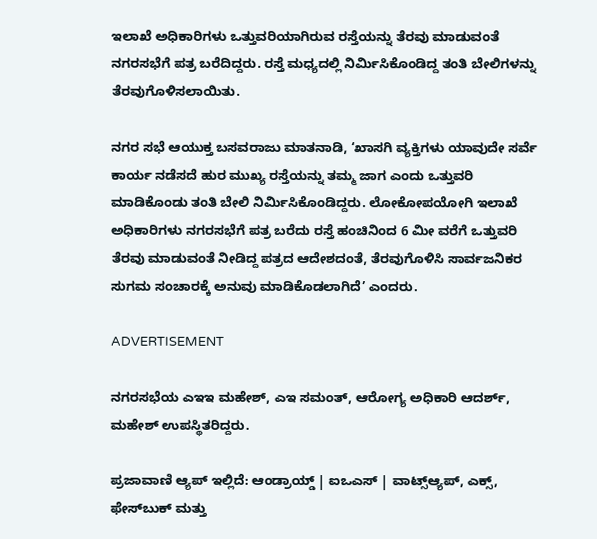ಇಲಾಖೆ ಅಧಿಕಾರಿಗಳು ಒತ್ತುವರಿಯಾಗಿರುವ ರಸ್ತೆಯನ್ನು ತೆರವು ಮಾಡುವಂತೆ ನಗರಸಭೆಗೆ ಪತ್ರ ಬರೆದಿದ್ದರು. ರಸ್ತೆ ಮಧ್ಯದಲ್ಲಿ ನಿರ್ಮಿಸಿಕೊಂಡಿದ್ದ ತಂತಿ ಬೇಲಿಗಳನ್ನು ತೆರವುಗೊಳಿಸಲಾಯಿತು.

ನಗರ ಸಭೆ ಆಯುಕ್ತ ಬಸವರಾಜು ಮಾತನಾಡಿ, ‘ಖಾಸಗಿ ವ್ಯಕ್ತಿಗಳು ಯಾವುದೇ ಸರ್ವೆ ಕಾರ್ಯ ನಡೆಸದೆ ಹುರ ಮುಖ್ಯ ರಸ್ತೆಯನ್ನು ತಮ್ಮ ಜಾಗ ಎಂದು ಒತ್ತುವರಿ ಮಾಡಿಕೊಂಡು ತಂತಿ ಬೇಲಿ ನಿರ್ಮಿಸಿಕೊಂಡಿದ್ದರು. ಲೋಕೋಪಯೋಗಿ ಇಲಾಖೆ ಅಧಿಕಾರಿಗಳು ನಗರಸಭೆಗೆ ಪತ್ರ ಬರೆದು ರಸ್ತೆ ಹಂಚಿನಿಂದ 6 ಮೀ ವರೆಗೆ ಒತ್ತುವರಿ ತೆರವು ಮಾಡುವಂತೆ ನೀಡಿದ್ದ ಪತ್ರದ ಆದೇಶದಂತೆ, ತೆರವುಗೊಳಿಸಿ ಸಾರ್ವಜನಿಕರ ಸುಗಮ ಸಂಚಾರಕ್ಕೆ ಅನುವು ಮಾಡಿಕೊಡಲಾಗಿದೆ’ ಎಂದರು.

ADVERTISEMENT

ನಗರಸಭೆಯ ಎಇಇ ಮಹೇಶ್, ಎಇ ಸಮಂತ್, ಆರೋಗ್ಯ ಅಧಿಕಾರಿ ಆದರ್ಶ್, ಮಹೇಶ್ ಉಪಸ್ಥಿತರಿದ್ದರು.

ಪ್ರಜಾವಾಣಿ ಆ್ಯಪ್ ಇಲ್ಲಿದೆ: ಆಂಡ್ರಾಯ್ಡ್ | ಐಒಎಸ್ | ವಾಟ್ಸ್ಆ್ಯಪ್, ಎಕ್ಸ್, ಫೇಸ್‌ಬುಕ್ ಮತ್ತು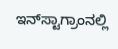ಇನ್‌ಸ್ಟಾಗ್ರಾಂನಲ್ಲಿ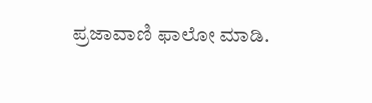ಪ್ರಜಾವಾಣಿ ಫಾಲೋ ಮಾಡಿ.